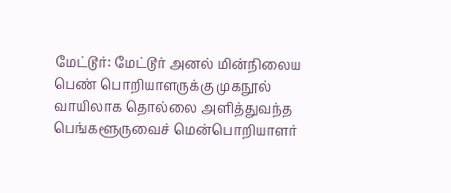மேட்டூர்: மேட்டூர் அனல் மின்நிலைய பெண் பொறியாளருக்கு முகநூல் வாயிலாக தொல்லை அளித்துவந்த பெங்களூருவைச் மென்பொறியாளர்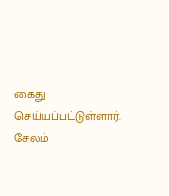கைது செய்யப்பட்டுள்ளார்.
சேலம்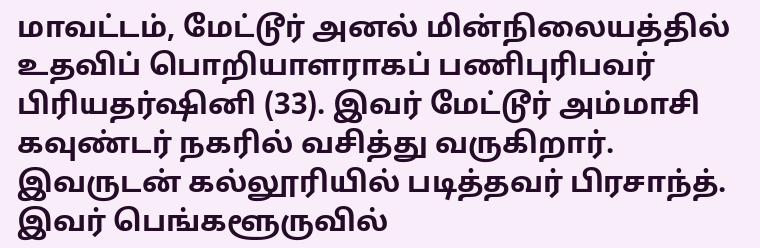மாவட்டம், மேட்டூர் அனல் மின்நிலையத்தில் உதவிப் பொறியாளராகப் பணிபுரிபவர் பிரியதர்ஷினி (33). இவர் மேட்டூர் அம்மாசி கவுண்டர் நகரில் வசித்து வருகிறார். இவருடன் கல்லூரியில் படித்தவர் பிரசாந்த். இவர் பெங்களூருவில்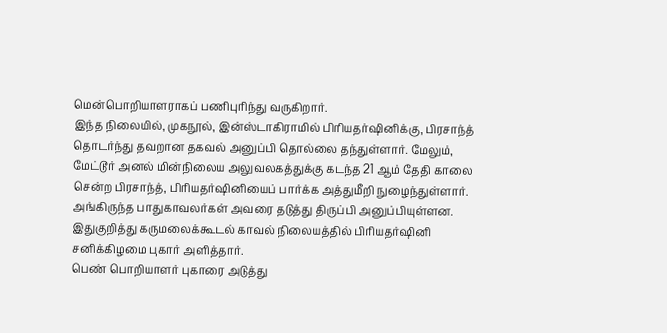மென்பொறியாளராகப் பணிபுரிந்து வருகிறார்.
இந்த நிலையில், முகநூல், இன்ஸ்டாகிராமில் பிரியதர்ஷினிக்கு, பிரசாந்த் தொடர்ந்து தவறான தகவல் அனுப்பி தொல்லை தந்துள்ளார். மேலும், மேட்டூர் அனல் மின்நிலைய அலுவலகத்துக்கு கடந்த 21 ஆம் தேதி காலை சென்ற பிரசாந்த், பிரியதர்ஷினியைப் பார்க்க அத்துமீறி நுழைந்துள்ளார். அங்கிருந்த பாதுகாவலர்கள் அவரை தடுத்து திருப்பி அனுப்பியுள்ளன.
இதுகுறித்து கருமலைக்கூடல் காவல் நிலையத்தில் பிரியதர்ஷினி சனிக்கிழமை புகார் அளித்தார்.
பெண் பொறியாளர் புகாரை அடுத்து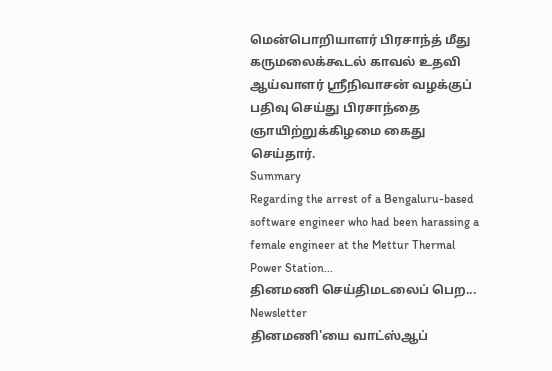மென்பொறியாளர் பிரசாந்த் மீது கருமலைக்கூடல் காவல் உதவி ஆய்வாளர் ஸ்ரீநிவாசன் வழக்குப் பதிவு செய்து பிரசாந்தை ஞாயிற்றுக்கிழமை கைது செய்தார்.
Summary
Regarding the arrest of a Bengaluru-based software engineer who had been harassing a female engineer at the Mettur Thermal Power Station...
தினமணி செய்திமடலைப் பெற... Newsletter
தினமணி'யை வாட்ஸ்ஆப்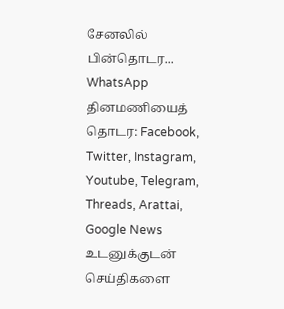சேனலில் பின்தொடர... WhatsApp
தினமணியைத் தொடர: Facebook, Twitter, Instagram, Youtube, Telegram, Threads, Arattai, Google News
உடனுக்குடன் செய்திகளை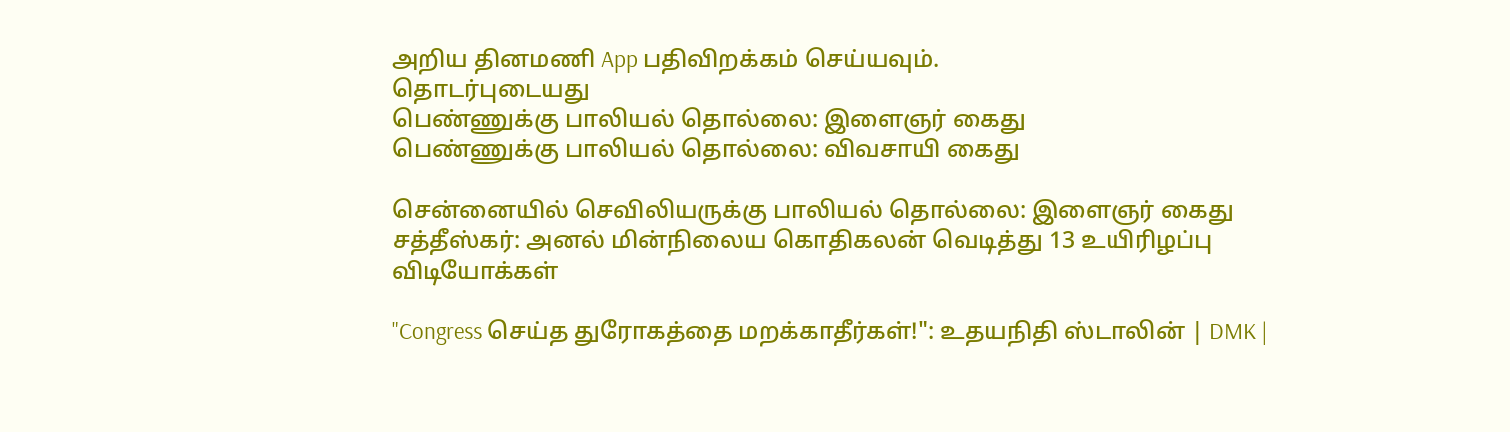அறிய தினமணி App பதிவிறக்கம் செய்யவும்.
தொடர்புடையது
பெண்ணுக்கு பாலியல் தொல்லை: இளைஞர் கைது
பெண்ணுக்கு பாலியல் தொல்லை: விவசாயி கைது

சென்னையில் செவிலியருக்கு பாலியல் தொல்லை: இளைஞர் கைது
சத்தீஸ்கர்: அனல் மின்நிலைய கொதிகலன் வெடித்து 13 உயிரிழப்பு
விடியோக்கள்

"Congress செய்த துரோகத்தை மறக்காதீர்கள்!": உதயநிதி ஸ்டாலின் | DMK |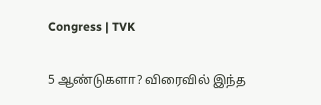Congress | TVK

5 ஆண்டுகளா? விரைவில் இந்த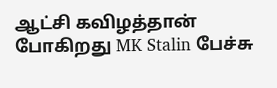ஆட்சி கவிழத்தான் போகிறது MK Stalin பேச்சு